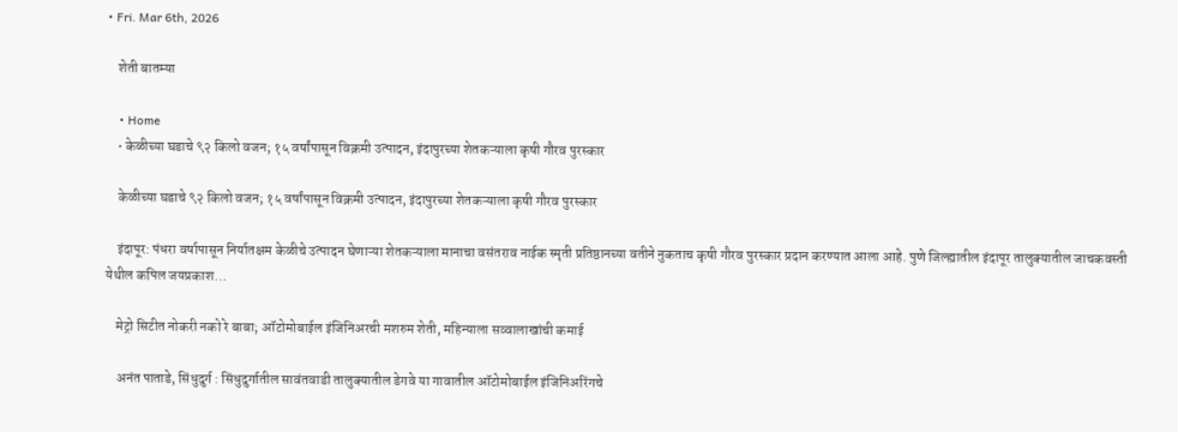• Fri. Mar 6th, 2026

    शेती बातम्या

    • Home
    • केळीच्या घडाचे ९२ किलो वजन; १५ वर्षांपासून विक्रमी उत्पादन, इंदापुरच्या शेतकऱ्याला कृषी गौरव पुरस्कार

    केळीच्या घडाचे ९२ किलो वजन; १५ वर्षांपासून विक्रमी उत्पादन, इंदापुरच्या शेतकऱ्याला कृषी गौरव पुरस्कार

    इंदापूर: पंधरा वर्षापासून निर्यातक्षम केळीचे उत्पादन घेणाऱ्या शेतकऱ्याला मानाचा वसंतराव नाईक स्मृती प्रतिष्ठानच्या वतीने नुकताच कृषी गौरव पुरस्कार प्रदान करण्यात आला आहे. पुणे जिल्ह्यातील इंदापूर तालुक्यातील जाचकवस्ती येथील कपिल जयप्रकाश…

    मेट्रो सिटीत नोकरी नको रे बाबा; ऑटोमोबाईल इंजिनिअरची मशरुम शेती, महिन्याला सव्वालाखांची कमाई

    अनंत पाताडे, सिंधुदुर्ग : सिंधुदुर्गातील सावंतवाडी तालुक्यातील डेगवे या गावातील ऑटोमोबाईल इंजिनिअरिंगचे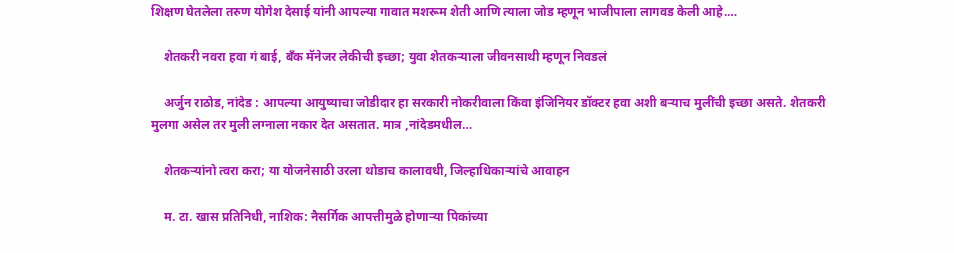शिक्षण घेतलेला तरुण योगेश देसाई यांनी आपल्या गावात मशरूम शेती आणि त्याला जोड म्हणून भाजीपाला लागवड केली आहे.…

    शेतकरी नवरा हवा गं बाई, बँक मॅनेजर लेकीची इच्छा; युवा शेतकऱ्याला जीवनसाथी म्हणून निवडलं

    अर्जुन राठोड, नांदेड : आपल्या आयुष्याचा जोडीदार हा सरकारी नोकरीवाला किंवा इंजिनियर डॉक्टर हवा अशी बऱ्याच मुलींची इच्छा असते. शेतकरी मुलगा असेल तर मुली लग्नाला नकार देत असतात. मात्र ,नांदेडमधील…

    शेतकऱ्यांनो त्वरा करा; या योजनेसाठी उरला थोडाच कालावधी, जिल्हाधिकाऱ्यांचे आवाहन

    म. टा. खास प्रतिनिधी, नाशिक: नैसर्गिक आपत्तीमुळे होणाऱ्या पिकांच्या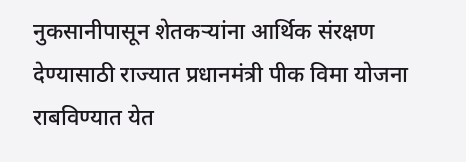नुकसानीपासून शेतकऱ्यांना आर्थिक संरक्षण देण्यासाठी राज्यात प्रधानमंत्री पीक विमा योजना राबविण्यात येत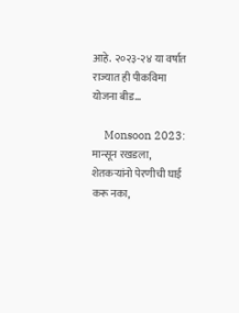आहे. २०२३-२४ या वर्षात राज्यात ही पीकविमा योजना बीड…

    Monsoon 2023: मान्सून रखडला, शेतकऱ्यांनो पेरणीची घाई करू नका,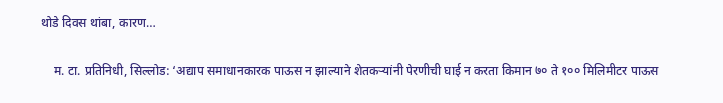थोडे दिवस थांबा, कारण…

    म. टा. प्रतिनिधी, सिल्लोड: ‘अद्याप समाधानकारक पाऊस न झाल्याने शेतकऱ्यांनी पेरणीची घाई न करता किमान ७० ते १०० मिलिमीटर पाऊस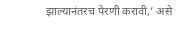झाल्यानंतरच पेरणी करावी,’ असे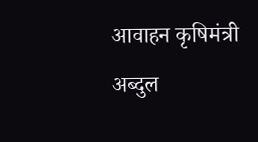आवाहन कृषिमंत्री अब्दुल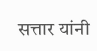सत्तार यांनी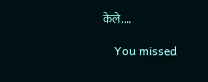केले.…

    You missed